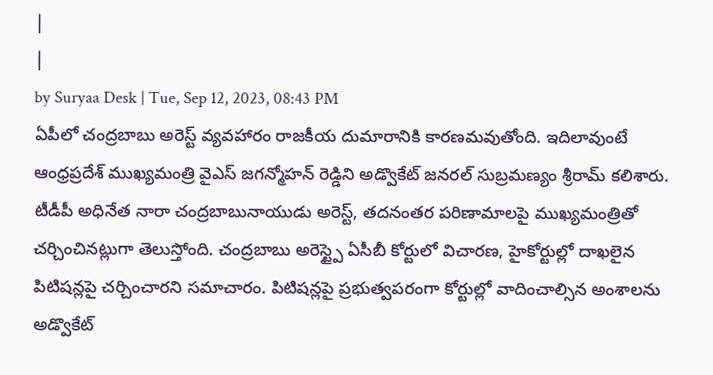|
|
by Suryaa Desk | Tue, Sep 12, 2023, 08:43 PM
ఏపీలో చంద్రబాబు అరెస్ట్ వ్యవహారం రాజకీయ దుమారానికి కారణమవుతోంది. ఇదిలావుంటే ఆంధ్రప్రదేశ్ ముఖ్యమంత్రి వైఎస్ జగన్మోహన్ రెడ్డిని అడ్వొకేట్ జనరల్ సుబ్రమణ్యం శ్రీరామ్ కలిశారు. టీడీపీ అధినేత నారా చంద్రబాబునాయుడు అరెస్ట్, తదనంతర పరిణామాలపై ముఖ్యమంత్రితో చర్చించినట్లుగా తెలుస్తోంది. చంద్రబాబు అరెస్ట్పై ఏసీబీ కోర్టులో విచారణ, హైకోర్టుల్లో దాఖలైన పిటిషన్లపై చర్చించారని సమాచారం. పిటిషన్లపై ప్రభుత్వపరంగా కోర్టుల్లో వాదించాల్సిన అంశాలను అడ్వొకేట్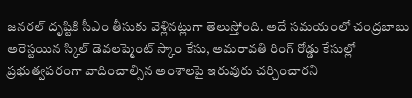జనరల్ దృష్టికి సీఎం తీసుకు వెళ్లినట్లుగా తెలుస్తోంది. అదే సమయంలో చంద్రబాబు అరెస్టయిన స్కిల్ డెవలప్మెంట్ స్కాం కేసు, అమరావతి రింగ్ రోడ్డు కేసుల్లో ప్రభుత్వపరంగా వాదించాల్సిన అంశాలపై ఇరువురు చర్చించారని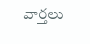వార్తలు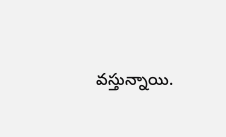వస్తున్నాయి.